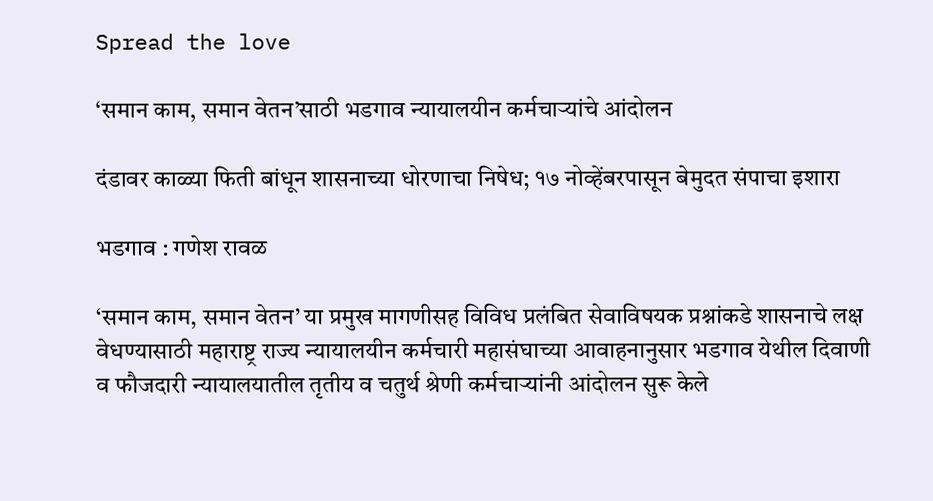Spread the love

‘समान काम, समान वेतन’साठी भडगाव न्यायालयीन कर्मचाऱ्यांचे आंदोलन

दंडावर काळ्या फिती बांधून शासनाच्या धोरणाचा निषेध; १७ नोव्हेंबरपासून बेमुदत संपाचा इशारा

भडगाव : गणेश रावळ

‘समान काम, समान वेतन’ या प्रमुख मागणीसह विविध प्रलंबित सेवाविषयक प्रश्नांकडे शासनाचे लक्ष वेधण्यासाठी महाराष्ट्र राज्य न्यायालयीन कर्मचारी महासंघाच्या आवाहनानुसार भडगाव येथील दिवाणी व फौजदारी न्यायालयातील तृतीय व चतुर्थ श्रेणी कर्मचाऱ्यांनी आंदोलन सुरू केले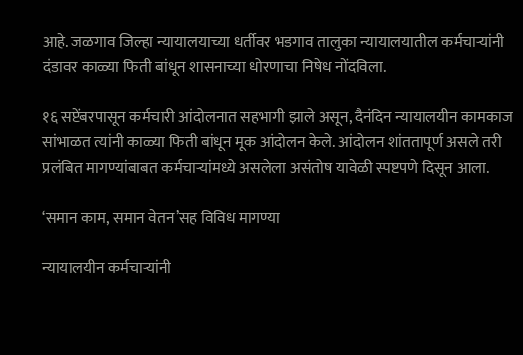आहे. जळगाव जिल्हा न्यायालयाच्या धर्तीवर भडगाव तालुका न्यायालयातील कर्मचाऱ्यांनी दंडावर काळ्या फिती बांधून शासनाच्या धोरणाचा निषेध नोंदविला.

१६ सप्टेंबरपासून कर्मचारी आंदोलनात सहभागी झाले असून, दैनंदिन न्यायालयीन कामकाज सांभाळत त्यांनी काळ्या फिती बांधून मूक आंदोलन केले. आंदोलन शांततापूर्ण असले तरी प्रलंबित मागण्यांबाबत कर्मचाऱ्यांमध्ये असलेला असंतोष यावेळी स्पष्टपणे दिसून आला.

‘समान काम, समान वेतन’सह विविध मागण्या

न्यायालयीन कर्मचाऱ्यांनी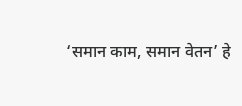‘समान काम, समान वेतन’ हे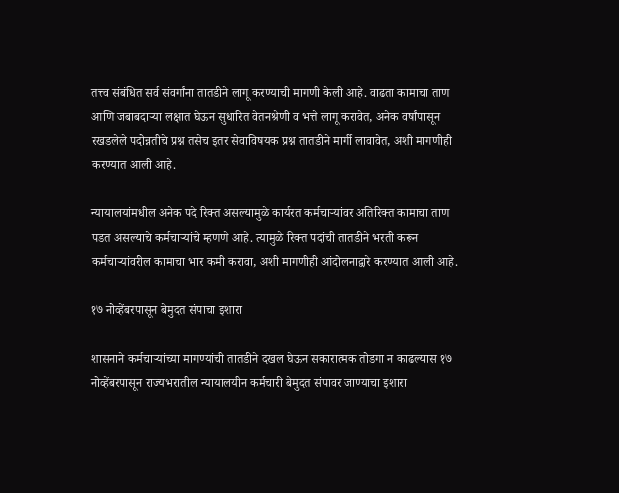तत्त्व संबंधित सर्व संवर्गांना तातडीने लागू करण्याची मागणी केली आहे. वाढता कामाचा ताण आणि जबाबदाऱ्या लक्षात घेऊन सुधारित वेतनश्रेणी व भत्ते लागू करावेत, अनेक वर्षांपासून रखडलेले पदोन्नतीचे प्रश्न तसेच इतर सेवाविषयक प्रश्न तातडीने मार्गी लावावेत, अशी मागणीही करण्यात आली आहे.

न्यायालयांमधील अनेक पदे रिक्त असल्यामुळे कार्यरत कर्मचाऱ्यांवर अतिरिक्त कामाचा ताण पडत असल्याचे कर्मचाऱ्यांचे म्हणणे आहे. त्यामुळे रिक्त पदांची तातडीने भरती करून कर्मचाऱ्यांवरील कामाचा भार कमी करावा, अशी मागणीही आंदोलनाद्वारे करण्यात आली आहे.

१७ नोव्हेंबरपासून बेमुदत संपाचा इशारा

शासनाने कर्मचाऱ्यांच्या मागण्यांची तातडीने दखल घेऊन सकारात्मक तोडगा न काढल्यास १७ नोव्हेंबरपासून राज्यभरातील न्यायालयीन कर्मचारी बेमुदत संपावर जाण्याचा इशारा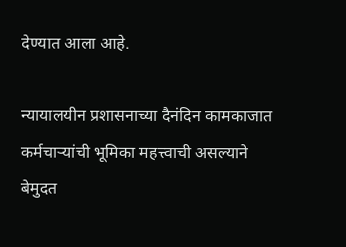देण्यात आला आहे.

न्यायालयीन प्रशासनाच्या दैनंदिन कामकाजात कर्मचाऱ्यांची भूमिका महत्त्वाची असल्याने बेमुदत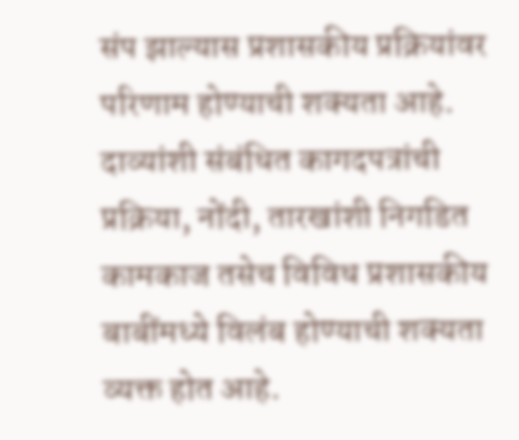संप झाल्यास प्रशासकीय प्रक्रियांवर परिणाम होण्याची शक्यता आहे. दाव्यांशी संबंधित कागदपत्रांची प्रक्रिया, नोंदी, तारखांशी निगडित कामकाज तसेच विविध प्रशासकीय बाबींमध्ये विलंब होण्याची शक्यता व्यक्त होत आहे.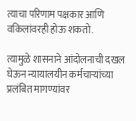त्याचा परिणाम पक्षकार आणि वकिलांवरही होऊ शकतो.

त्यामुळे शासनाने आंदोलनाची दखल घेऊन न्यायालयीन कर्मचाऱ्यांच्या प्रलंबित मागण्यांवर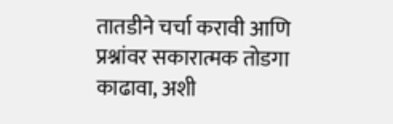तातडीने चर्चा करावी आणि प्रश्नांवर सकारात्मक तोडगा काढावा, अशी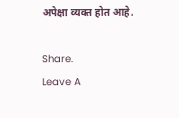अपेक्षा व्यक्त होत आहे.

Share.
Leave A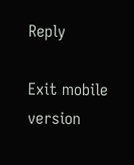Reply

Exit mobile version